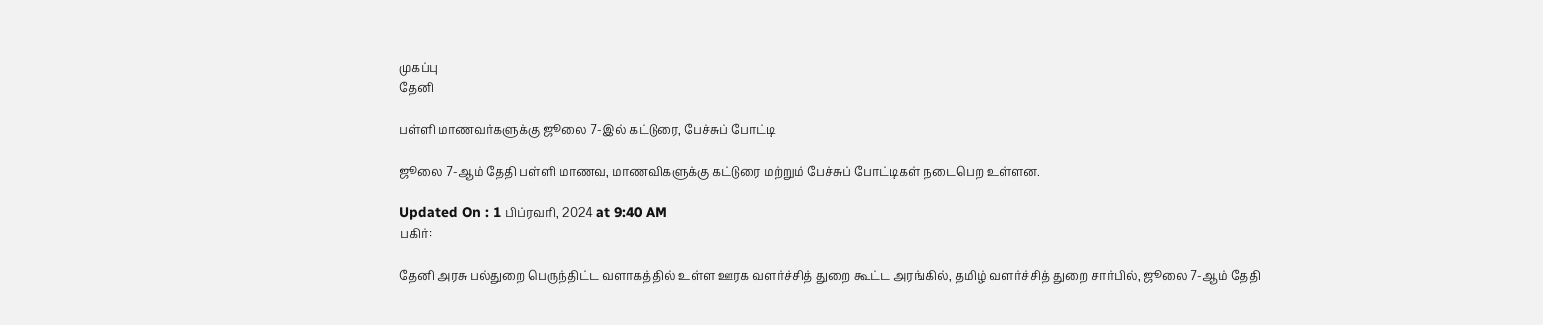முகப்பு
தேனி

பள்ளி மாணவர்களுக்கு ஜூலை 7-இல் கட்டுரை, பேச்சுப் போட்டி

ஜூலை 7-ஆம் தேதி பள்ளி மாணவ, மாணவிகளுக்கு கட்டுரை மற்றும் பேச்சுப் போட்டிகள் நடைபெற உள்ளன.

Updated On : 1 பிப்ரவரி, 2024 at 9:40 AM
பகிர்:

தேனி அரசு பல்துறை பெருந்திட்ட வளாகத்தில் உள்ள ஊரக வளர்ச்சித் துறை கூட்ட அரங்கில், தமிழ் வளர்ச்சித் துறை சார்பில், ஜூலை 7-ஆம் தேதி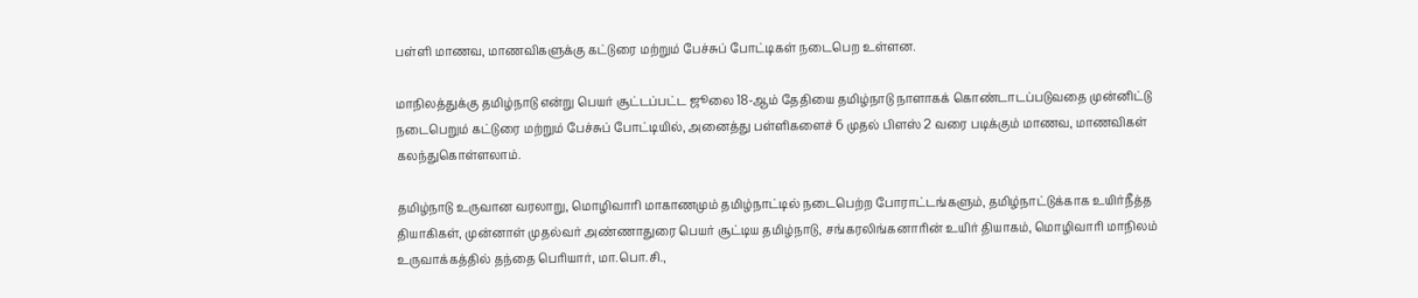பள்ளி மாணவ, மாணவிகளுக்கு கட்டுரை மற்றும் பேச்சுப் போட்டிகள் நடைபெற உள்ளன.

மாநிலத்துக்கு தமிழ்நாடு என்று பெயர் சூட்டப்பட்ட ஜூலை 18-ஆம் தேதியை தமிழ்நாடு நாளாகக் கொண்டாடப்படுவதை முன்னிட்டு நடைபெறும் கட்டுரை மற்றும் பேச்சுப் போட்டியில், அனைத்து பள்ளிகளைச் 6 முதல் பிளஸ் 2 வரை படிக்கும் மாணவ, மாணவிகள் கலந்துகொள்ளலாம்.

தமிழ்நாடு உருவான வரலாறு, மொழிவாரி மாகாணமும் தமிழ்நாட்டில் நடைபெற்ற போராட்டங்களும், தமிழ்நாட்டுக்காக உயிர்நீத்த தியாகிகள், முன்னாள் முதல்வர் அண்ணாதுரை பெயர் சூட்டிய தமிழ்நாடு, சங்கரலிங்கனாரின் உயிர் தியாகம், மொழிவாரி மாநிலம் உருவாக்கத்தில் தந்தை பெரியார், மா.பொ.சி.,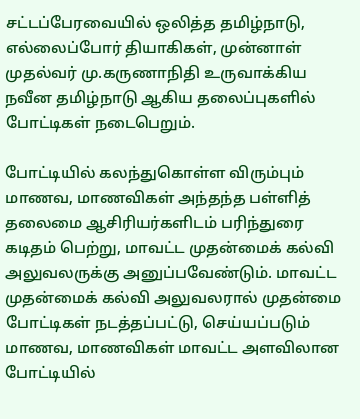சட்டப்பேரவையில் ஒலித்த தமிழ்நாடு, எல்லைப்போர் தியாகிகள், முன்னாள் முதல்வர் மு.கருணாநிதி உருவாக்கிய நவீன தமிழ்நாடு ஆகிய தலைப்புகளில் போட்டிகள் நடைபெறும்.

போட்டியில் கலந்துகொள்ள விரும்பும் மாணவ, மாணவிகள் அந்தந்த பள்ளித் தலைமை ஆசிரியர்களிடம் பரிந்துரை கடிதம் பெற்று, மாவட்ட முதன்மைக் கல்வி அலுவலருக்கு அனுப்பவேண்டும். மாவட்ட முதன்மைக் கல்வி அலுவலரால் முதன்மை போட்டிகள் நடத்தப்பட்டு, செய்யப்படும் மாணவ, மாணவிகள் மாவட்ட அளவிலான போட்டியில்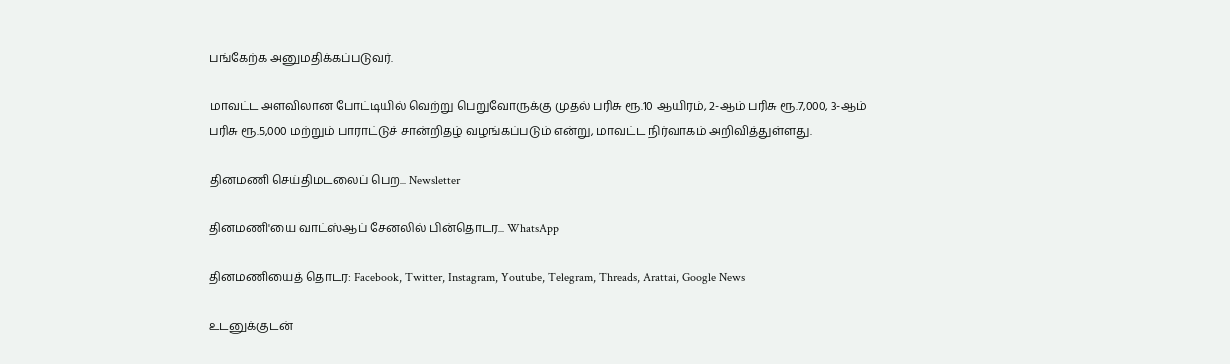பங்கேற்க அனுமதிக்கப்படுவர்.

மாவட்ட அளவிலான போட்டியில் வெற்று பெறுவோருக்கு முதல் பரிசு ரூ.10 ஆயிரம், 2-ஆம் பரிசு ரூ.7,000, 3-ஆம் பரிசு ரூ.5,000 மற்றும் பாராட்டுச் சான்றிதழ் வழங்கப்படும் என்று, மாவட்ட நிர்வாகம் அறிவித்துள்ளது.

தினமணி செய்திமடலைப் பெற... Newsletter

தினமணி'யை வாட்ஸ்ஆப் சேனலில் பின்தொடர... WhatsApp

தினமணியைத் தொடர: Facebook, Twitter, Instagram, Youtube, Telegram, Threads, Arattai, Google News

உடனுக்குடன்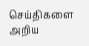செய்திகளை அறிய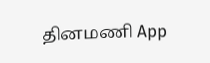தினமணி App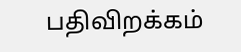பதிவிறக்கம்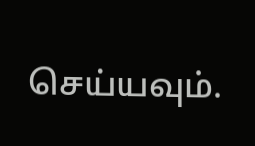செய்யவும்.